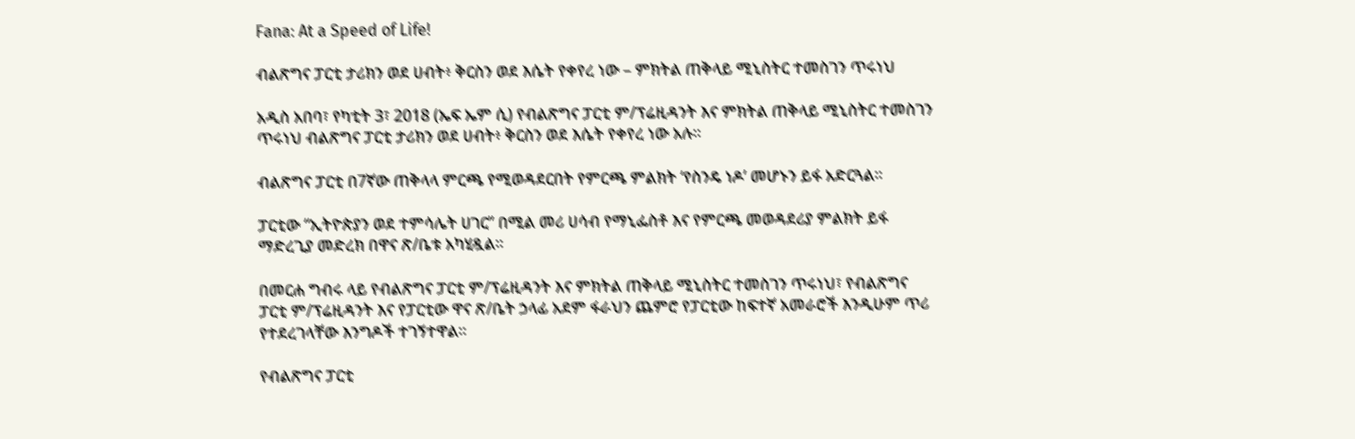Fana: At a Speed of Life!

ብልጽግና ፓርቲ ታሪክን ወደ ሀብት፥ ቅርስን ወደ እሴት የቀየረ ነው – ምክትል ጠቅላይ ሚኒስትር ተመስገን ጥሩነህ

አዲስ አበባ፣ የካቲት 3፣ 2018 (ኤፍ ኤም ሲ) የብልጽግና ፓርቲ ም/ፕሬዚዳንት እና ምክትል ጠቅላይ ሚኒስትር ተመስገን ጥሩነህ ብልጽግና ፓርቲ ታሪክን ወደ ሀብት፥ ቅርስን ወደ እሴት የቀየረ ነው አሉ።

ብልጽግና ፓርቲ በ7ኛው ጠቅላላ ምርጫ የሚወዳደርበት የምርጫ ምልክት ‘የስንዴ ነዶ’ መሆኑን ይፋ አድርጓል፡፡

ፓርቲው “ኢትዮጵያን ወደ ተምሳሌት ሀገር” በሚል መሪ ሀሳብ የማኒፌስቶ እና የምርጫ መወዳደሪያ ምልክት ይፋ ማድረጊያ መድረክ በዋና ጽ/ቤቱ አካሂዷል፡፡

በመርሐ ግብሩ ላይ የብልጽግና ፓርቲ ም/ፕሬዚዳንት እና ምክትል ጠቅላይ ሚኒስትር ተመስገን ጥሩነህ፣ የብልጽግና ፓርቲ ም/ፕሬዚዳንት እና የፓርቲው ዋና ጽ/ቤት ኃላፊ አደም ፋራህን ጨምሮ የፓርቲው ከፍተኛ አመራሮች እንዲሁም ጥሪ የተደረገላቸው እንግዶች ተገኝተዋል፡፡

የብልጽግና ፓርቲ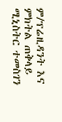ም/ፕሬዚዳንት እና ምክትል ጠቅላይ ሚኒስትር ተመስገን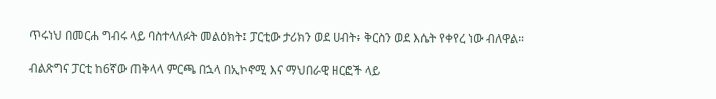ጥሩነህ በመርሐ ግብሩ ላይ ባስተላለፉት መልዕክት፤ ፓርቲው ታሪክን ወደ ሀብት፥ ቅርስን ወደ እሴት የቀየረ ነው ብለዋል።

ብልጽግና ፓርቲ ከ6ኛው ጠቅላላ ምርጫ በኋላ በኢኮኖሚ እና ማህበራዊ ዘርፎች ላይ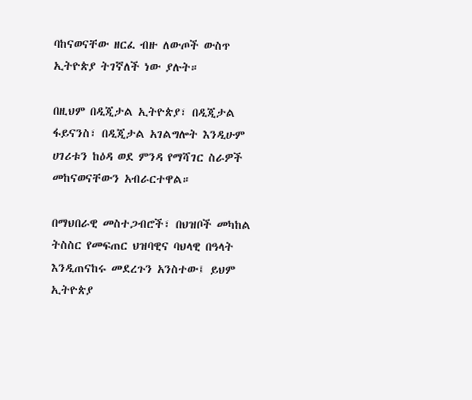ባከናወናቸው ዘርፈ ብዙ ለውጦች ውስጥ ኢትዮጵያ ትገኛለች ነው ያሉት።

በዚህም በዲጂታል ኢትዮጵያ፣ በዲጂታል ፋይናንስ፣ በዲጂታል አገልግሎት እንዲሁም ሀገሪቱን ከዕዳ ወደ ምንዳ የማሻገር ስራዎች መከናወናቸውን አብራርተዋል።

በማህበራዊ መስተጋብሮች፣ በህዝቦች መካከል ትስስር የመፍጠር ህዝባዊና ባህላዊ በዓላት እንዲጠናከሩ መደረጉን አንስተው፤ ይህም ኢትዮጵያ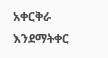አቀርቅራ እንደማትቀር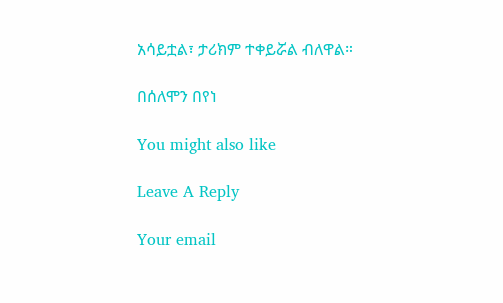አሳይቷል፣ ታሪክም ተቀይሯል ብለዋል።

በሰለሞን በየነ

You might also like

Leave A Reply

Your email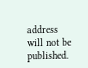address will not be published.